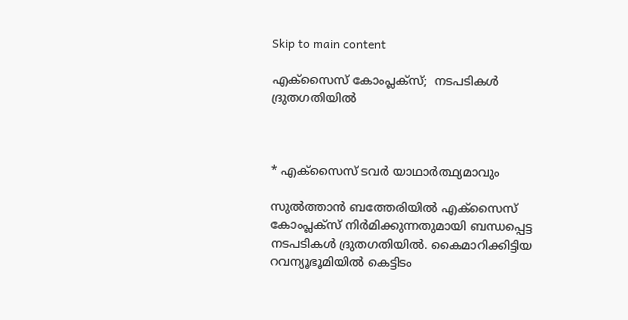Skip to main content

എക്‌സൈസ് കോംപ്ലക്‌സ്;  നടപടികള്‍ ദ്രുതഗതിയില്‍



* എക്‌സൈസ് ടവര്‍ യാഥാര്‍ത്ഥ്യമാവും

സുല്‍ത്താന്‍ ബത്തേരിയില്‍ എക്‌സൈസ് കോംപ്ലക്‌സ് നിര്‍മിക്കുന്നതുമായി ബന്ധപ്പെട്ട നടപടികള്‍ ദ്രുതഗതിയില്‍. കൈമാറിക്കിട്ടിയ റവന്യൂഭൂമിയില്‍ കെട്ടിടം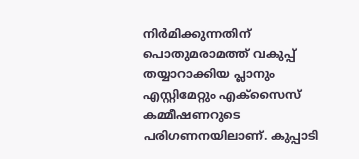നിര്‍മിക്കുന്നതിന് പൊതുമരാമത്ത് വകുപ്പ് തയ്യാറാക്കിയ പ്ലാനും എസ്റ്റിമേറ്റും എക്‌സൈസ് കമ്മീഷണറുടെ പരിഗണനയിലാണ്. കുപ്പാടി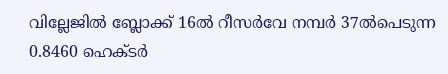വില്ലേജില്‍ ബ്ലോക്ക് 16ല്‍ റീസര്‍വേ നമ്പര്‍ 37ല്‍പെടുന്ന 0.8460 ഹെക്ടര്‍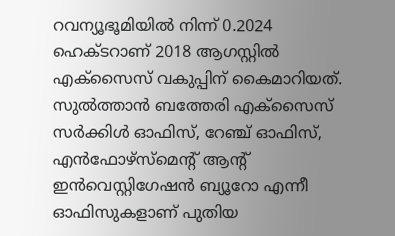റവന്യൂഭൂമിയില്‍ നിന്ന് 0.2024 ഹെക്ടറാണ് 2018 ആഗസ്റ്റില്‍ എക്‌സൈസ് വകുപ്പിന് കൈമാറിയത്. സുല്‍ത്താന്‍ ബത്തേരി എക്‌സൈസ് സര്‍ക്കിള്‍ ഓഫിസ്, റേഞ്ച് ഓഫിസ്, എന്‍ഫോഴ്‌സ്‌മെന്റ് ആന്റ് ഇന്‍വെസ്റ്റിഗേഷന്‍ ബ്യൂറോ എന്നീ ഓഫിസുകളാണ് പുതിയ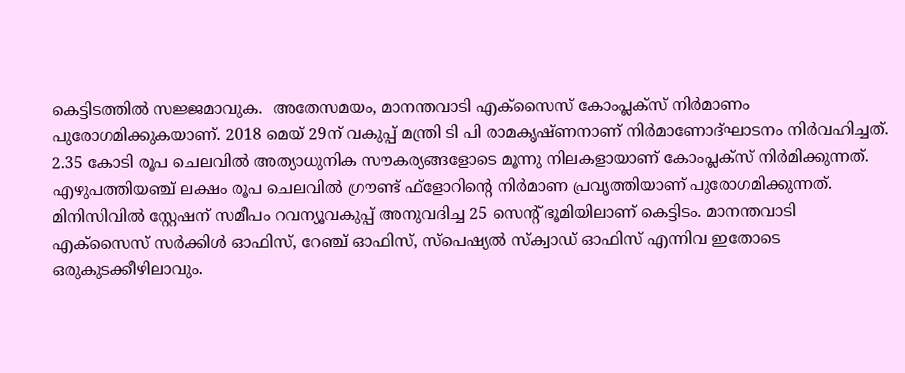കെട്ടിടത്തില്‍ സജ്ജമാവുക.  അതേസമയം, മാനന്തവാടി എക്‌സൈസ് കോംപ്ലക്‌സ് നിര്‍മാണം പുരോഗമിക്കുകയാണ്. 2018 മെയ് 29ന് വകുപ്പ് മന്ത്രി ടി പി രാമകൃഷ്ണനാണ് നിര്‍മാണോദ്ഘാടനം നിര്‍വഹിച്ചത്. 2.35 കോടി രൂപ ചെലവില്‍ അത്യാധുനിക സൗകര്യങ്ങളോടെ മൂന്നു നിലകളായാണ് കോംപ്ലക്‌സ് നിര്‍മിക്കുന്നത്. എഴുപത്തിയഞ്ച് ലക്ഷം രൂപ ചെലവില്‍ ഗ്രൗണ്ട് ഫ്‌ളോറിന്റെ നിര്‍മാണ പ്രവൃത്തിയാണ് പുരോഗമിക്കുന്നത്. മിനിസിവില്‍ സ്റ്റേഷന് സമീപം റവന്യൂവകുപ്പ് അനുവദിച്ച 25 സെന്റ് ഭൂമിയിലാണ് കെട്ടിടം. മാനന്തവാടി എക്‌സൈസ് സര്‍ക്കിള്‍ ഓഫിസ്, റേഞ്ച് ഓഫിസ്, സ്‌പെഷ്യല്‍ സ്‌ക്വാഡ് ഓഫിസ് എന്നിവ ഇതോടെ ഒരുകുടക്കീഴിലാവും.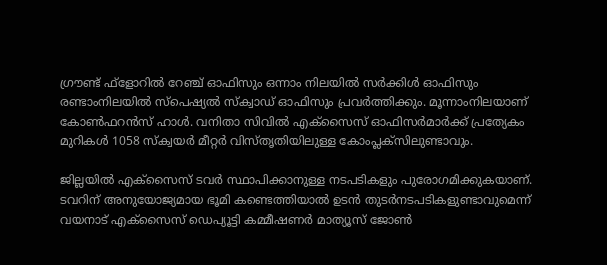ഗ്രൗണ്ട് ഫ്‌ളോറില്‍ റേഞ്ച് ഓഫിസും ഒന്നാം നിലയില്‍ സര്‍ക്കിള്‍ ഓഫിസും രണ്ടാംനിലയില്‍ സ്‌പെഷ്യല്‍ സ്‌ക്വാഡ് ഓഫിസും പ്രവര്‍ത്തിക്കും. മൂന്നാംനിലയാണ് കോണ്‍ഫറന്‍സ് ഹാള്‍. വനിതാ സിവില്‍ എക്‌സൈസ് ഓഫിസര്‍മാര്‍ക്ക് പ്രത്യേകം മുറികള്‍ 1058 സ്‌ക്വയര്‍ മീറ്റര്‍ വിസ്തൃതിയിലുള്ള കോംപ്ലക്‌സിലുണ്ടാവും.

ജില്ലയില്‍ എക്‌സൈസ് ടവര്‍ സ്ഥാപിക്കാനുള്ള നടപടികളും പുരോഗമിക്കുകയാണ്. ടവറിന് അനുയോജ്യമായ ഭൂമി കണ്ടെത്തിയാല്‍ ഉടന്‍ തുടര്‍നടപടികളുണ്ടാവുമെന്ന് വയനാട് എക്‌സൈസ് ഡെപ്യൂട്ടി കമ്മീഷണര്‍ മാത്യൂസ് ജോണ്‍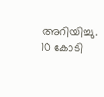അറിയിച്ചു. 10 കോടി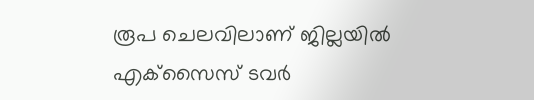രൂപ ചെലവിലാണ് ജില്ലയില്‍ എക്‌സൈസ് ടവര്‍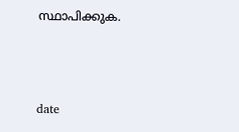സ്ഥാപിക്കുക.



date